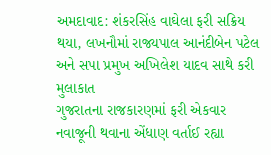અમદાવાદ: શંકરસિંહ વાઘેલા ફરી સક્રિય થયા, લખનૌમાં રાજ્યપાલ આનંદીબેન પટેલ અને સપા પ્રમુખ અખિલેશ યાદવ સાથે કરી મુલાકાત
ગુજરાતના રાજકારણમાં ફરી એકવાર નવાજૂની થવાના એંધાણ વર્તાઈ રહ્યા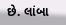છે. લાંબા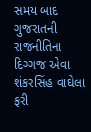સમય બાદ ગુજરાતની રાજનીતિના દિગ્ગજ એવા શંકરસિંહ વાઘેલા ફરી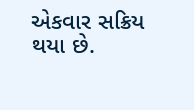એકવાર સક્રિય થયા છે.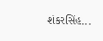શંકરસિંહ...